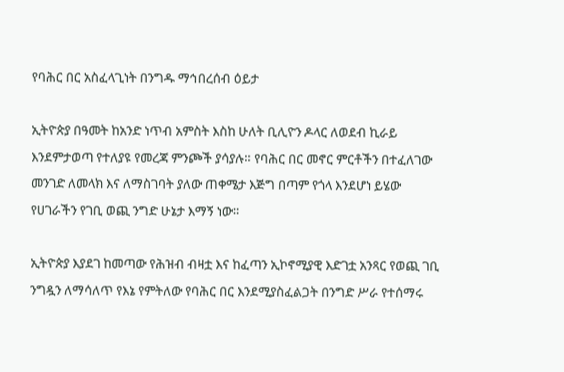የባሕር በር አስፈላጊነት በንግዱ ማኅበረሰብ ዕይታ

ኢትዮጵያ በዓመት ከአንድ ነጥብ አምስት እስከ ሁለት ቢሊዮን ዶላር ለወደብ ኪራይ እንደምታወጣ የተለያዩ የመረጃ ምንጮች ያሳያሉ። የባሕር በር መኖር ምርቶችን በተፈለገው መንገድ ለመላክ እና ለማስገባት ያለው ጠቀሜታ እጅግ በጣም የጎላ እንደሆነ ይሄው የሀገራችን የገቢ ወጪ ንግድ ሁኔታ እማኝ ነው።

ኢትዮጵያ እያደገ ከመጣው የሕዝብ ብዛቷ እና ከፈጣን ኢኮኖሚያዊ እድገቷ አንጻር የወጪ ገቢ ንግዷን ለማሳለጥ የእኔ የምትለው የባሕር በር እንደሚያስፈልጋት በንግድ ሥራ የተሰማሩ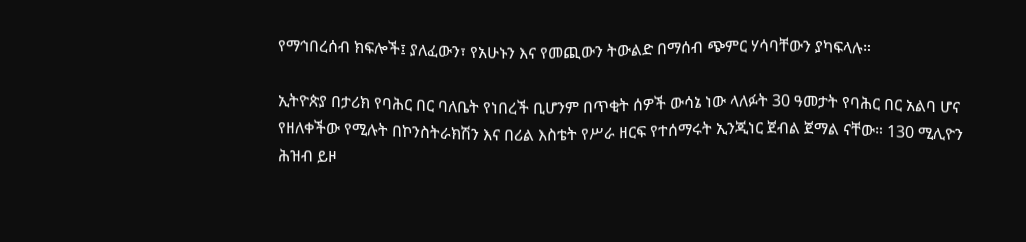የማኅበረሰብ ክፍሎች፤ ያለፈውን፣ የአሁኑን እና የመጪውን ትውልድ በማሰብ ጭምር ሃሳባቸውን ያካፍላሉ።

ኢትዮጵያ በታሪክ የባሕር በር ባለቤት የነበረች ቢሆንም በጥቂት ሰዎች ውሳኔ ነው ላለፉት 30 ዓመታት የባሕር በር አልባ ሆና የዘለቀችው የሚሉት በኮንስትራክሽን እና በሪል እስቴት የሥራ ዘርፍ የተሰማሩት ኢንጂነር ጀብል ጀማል ናቸው። 130 ሚሊዮን ሕዝብ ይዞ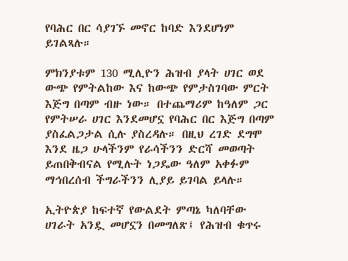የባሕር በር ሳያገኙ መኖር ከባድ እንደሆነም ይገልጻሉ።

ምክንያቱም 130 ሚሊዮን ሕዝብ ያላት ሀገር ወደ ውጭ የምትልከው እና ከውጭ የምታስገባው ምርት እጅግ በጣም ብዙ ነው። በተጨማሪም ከዓለም ጋር የምትሠራ ሀገር እንደመሆኗ የባሕር በር እጅግ በጣም ያስፈልጋታል ሲሉ ያስረዳሉ። በዚህ ረገድ ደግሞ እንደ ዜጋ ሁላችንም የራሳችንን ድርሻ መወጣት ይጠበቅብናል የሚሉት ነጋዴው ዓለም አቀፉም ማኅበረሰብ ችግራችንን ሊያይ ይገባል ይላሉ።

ኢትዮጵያ ከፍተኛ የውልደት ምጣኔ ካለባቸው ሀገራት አንዷ መሆኗን በመግለጽ፤ የሕዝብ ቁጥሩ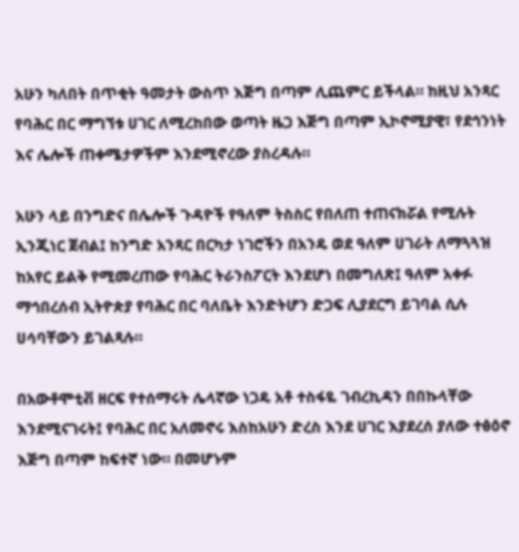አሁን ካለበት በጥቂት ዓመታት ውስጥ እጅግ በጣም ሊጨምር ይችላል። ከዚህ አንጻር የባሕር በር ማግኘቱ ሀገር ለሚረከበው ወጣት ዜጋ እጅግ በጣም ኢኮኖሚያዊ፣ የደኅንነት እና ሌሎች ጠቀሜታዎችም እንደሚኖረው ያስረዳሉ።

አሁን ላይ በንግድና በሌሎች ጉዳዮች የዓለም ትስስር የበለጠ ተጠናክሯል የሚሉት ኢንጂነር ጀብል፤ ከንግድ አንጻር በርካታ ነገሮችን በአንዴ ወደ ዓለም ሀገራት ለማጓጓዝ ከአየር ይልቅ የሚመረጠው የባሕር ትራንስፖርት እንደሆነ በመግለጽ፤ ዓለም አቀፉ ማኅበረሰብ ኢትዮጵያ የባሕር በር ባለቤት እንድትሆን ድጋፍ ሊያደርግ ይገባል ሲሉ ሀሳባቸውን ይገልጻሉ።

በአውቶሞቲቭ ዘርፍ የተሰማሩት ሌላኛው ነጋዴ አቶ ተስፋዬ ገብረኪዳን በበኩላቸው እንደሚናገሩት፤ የባሕር በር አለመኖሩ እስከአሁን ድረስ እንደ ሀገር እያደረሰ ያለው ተፅዕኖ እጅግ በጣም ከፍተኛ ነው። በመሆኑም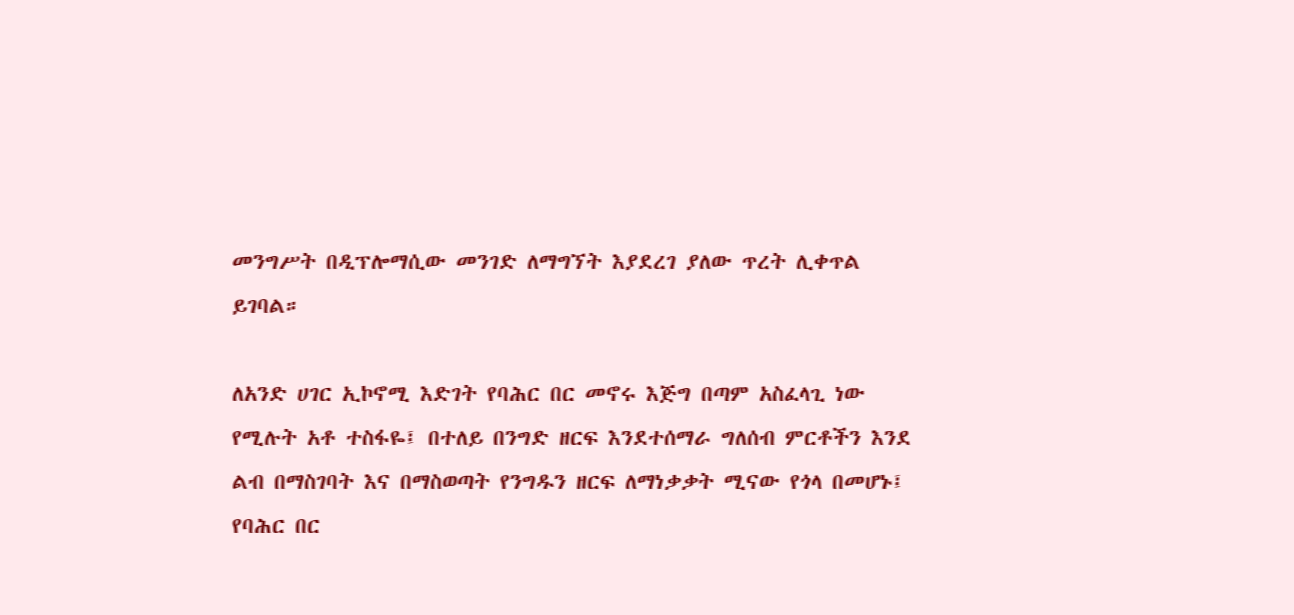መንግሥት በዲፕሎማሲው መንገድ ለማግኘት እያደረገ ያለው ጥረት ሊቀጥል ይገባል።

ለአንድ ሀገር ኢኮኖሚ እድገት የባሕር በር መኖሩ እጅግ በጣም አስፈላጊ ነው የሚሉት አቶ ተስፋዬ፤ በተለይ በንግድ ዘርፍ እንደተሰማራ ግለሰብ ምርቶችን እንደ ልብ በማስገባት እና በማስወጣት የንግዱን ዘርፍ ለማነቃቃት ሚናው የጎላ በመሆኑ፤ የባሕር በር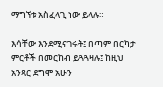ማግኘቱ አስፈላጊ ነው ይላሉ።

እሳቸው እንደሚናገሩት፤ በጣም በርካታ ምርቶች በመርከብ ይጓጓዛሉ፤ ከዚህ አንጻር ደግሞ አሁን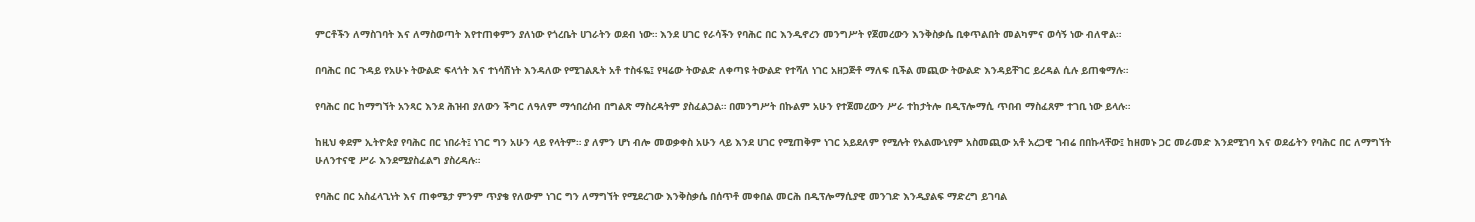ምርቶችን ለማስገባት እና ለማስወጣት እየተጠቀምን ያለነው የጎረቤት ሀገራትን ወደብ ነው። እንደ ሀገር የራሳችን የባሕር በር እንዲኖረን መንግሥት የጀመረውን እንቅስቃሴ ቢቀጥልበት መልካምና ወሳኝ ነው ብለዋል።

በባሕር በር ጉዳይ የአሁኑ ትውልድ ፍላጎት እና ተነሳሽነት እንዳለው የሚገልጹት አቶ ተስፋዬ፤ የዛሬው ትውልድ ለቀጣዩ ትውልድ የተሻለ ነገር አዘጋጅቶ ማለፍ ቢችል መጪው ትውልድ እንዳይቸገር ይረዳል ሲሉ ይጠቁማሉ።

የባሕር በር ከማግኘት አንጻር እንደ ሕዝብ ያለውን ችግር ለዓለም ማኅበረሰብ በግልጽ ማስረዳትም ያስፈልጋል። በመንግሥት በኩልም አሁን የተጀመረውን ሥራ ተከታትሎ በዲፕሎማሲ ጥበብ ማስፈጸም ተገቢ ነው ይላሉ።

ከዚህ ቀደም ኢትዮጵያ የባሕር በር ነበራት፤ ነገር ግን አሁን ላይ የላትም። ያ ለምን ሆነ ብሎ መወቃቀስ አሁን ላይ እንደ ሀገር የሚጠቅም ነገር አይደለም የሚሉት የአልሙኒየም አስመጪው አቶ አረጋዊ ገብሬ በበኩላቸው፤ ከዘመኑ ጋር መራመድ እንደሚገባ እና ወደፊትን የባሕር በር ለማግኘት ሁለንተናዊ ሥራ እንደሚያስፈልግ ያስረዳሉ።

የባሕር በር አስፈላጊነት እና ጠቀሜታ ምንም ጥያቄ የለውም ነገር ግን ለማግኘት የሚደረገው እንቅስቃሴ በሰጥቶ መቀበል መርሕ በዲፕሎማሲያዊ መንገድ እንዲያልፍ ማድረግ ይገባል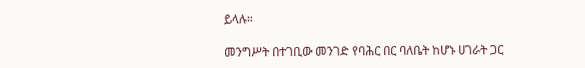ይላሉ።

መንግሥት በተገቢው መንገድ የባሕር በር ባለቤት ከሆኑ ሀገራት ጋር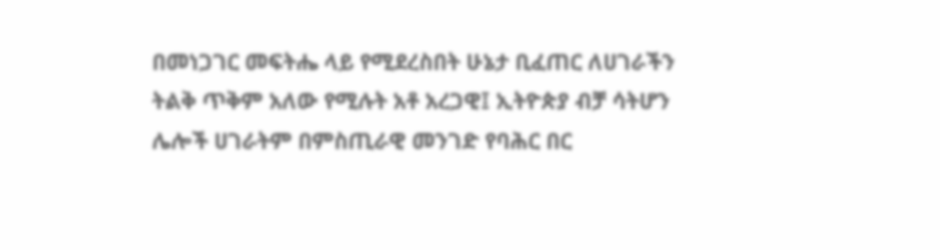በመነጋገር መፍትሔ ላይ የሚደረስበት ሁኔታ ቢፈጠር ለሀገራችን ትልቅ ጥቅም አለው የሚሉት አቶ አረጋዊ፤ ኢትዮጵያ ብቻ ሳትሆን ሌሎች ሀገራትም በምስጢራዊ መንገድ የባሕር በር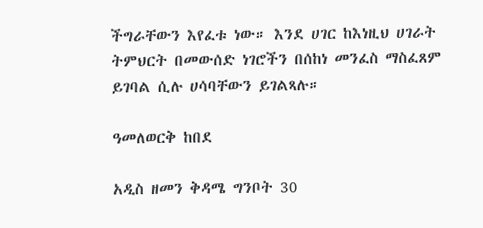ችግራቸውን እየፈቱ ነው። እንደ ሀገር ከእነዚህ ሀገራት ትምህርት በመውሰድ ነገሮችን በሰከነ መንፈስ ማስፈጸም ይገባል ሲሉ ሀሳባቸውን ይገልጻሉ።

ዓመለወርቅ ከበደ

አዲስ ዘመን ቅዳሜ ግንቦት 30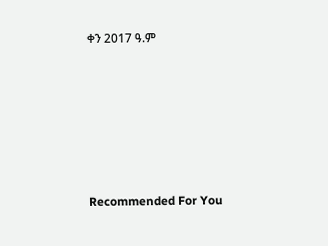ቀን 2017 ዓ.ም







Recommended For You